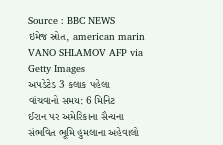Source : BBC NEWS
ઇમેજ સ્રોત, american marin VANO SHLAMOV AFP via Getty Images
અપડેટેડ 3 કલાક પહેલા
વાંચવાનો સમય: 6 મિનિટ
ઈરાન પર અમેરિકાના સૈન્યના સંભવિત ભૂમિ હુમલાના અહેવાલો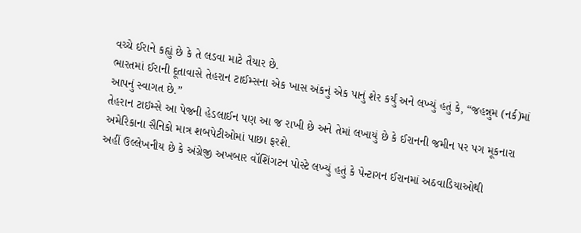વચ્ચે ઈરાને કહ્યું છે કે તે લડવા માટે તૈયાર છે.
ભારતમાં ઈરાની દૂતાવાસે તેહરાન ટાઈમ્સના એક ખાસ અંકનું એક પાનું શેર કર્યું અને લખ્યું હતું કે, “જહન્નુમ (નર્ક)માં આપનું સ્વાગત છે.”
તેહરાન ટાઇમ્સે આ પેજની હેડલાઈન પણ આ જ રાખી છે અને તેમાં લખાયું છે કે ઈરાનની જમીન પર પગ મૂકનારા અમેરિકાના સૈનિકો માત્ર શબપેટીઓમાં પાછા ફરશે.
અહીં ઉલ્લેખનીય છે કે અંગ્રેજી અખબાર વૉશિંગટન પોસ્ટે લખ્યું હતું કે પેન્ટાગન ઈરાનમાં અઠવાડિયાઓથી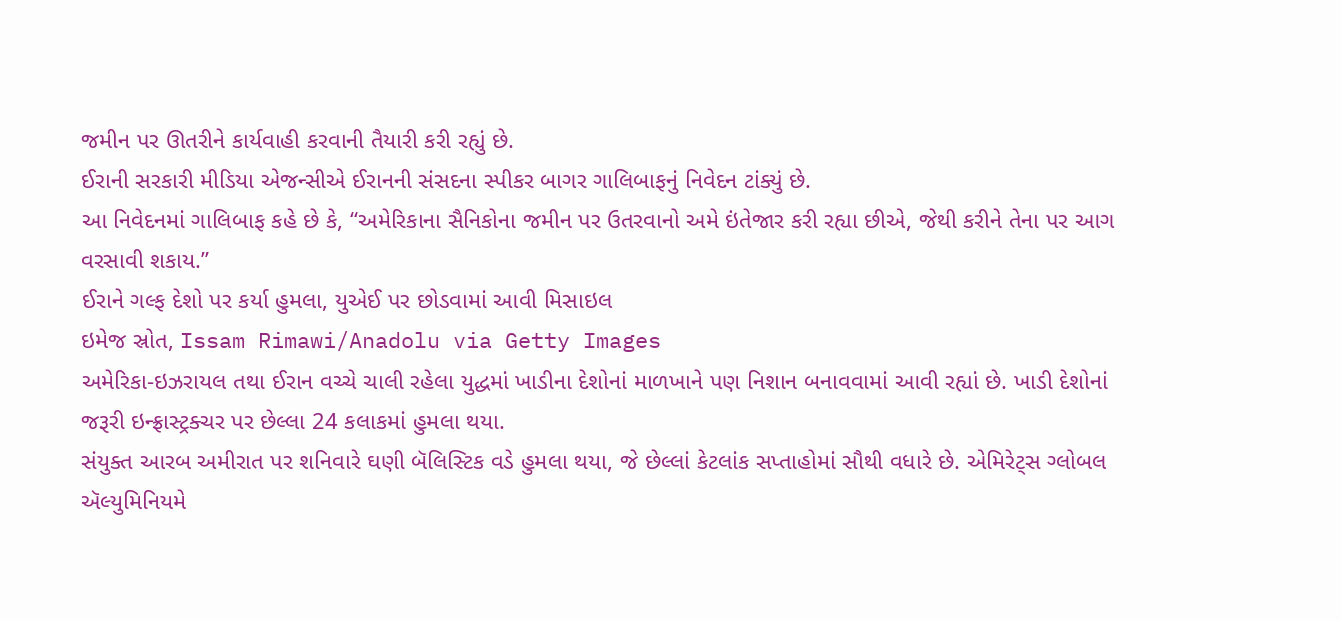જમીન પર ઊતરીને કાર્યવાહી કરવાની તૈયારી કરી રહ્યું છે.
ઈરાની સરકારી મીડિયા એજન્સીએ ઈરાનની સંસદના સ્પીકર બાગર ગાલિબાફનું નિવેદન ટાંક્યું છે.
આ નિવેદનમાં ગાલિબાફ કહે છે કે, “અમેરિકાના સૈનિકોના જમીન પર ઉતરવાનો અમે ઇંતેજાર કરી રહ્યા છીએ, જેથી કરીને તેના પર આગ વરસાવી શકાય.”
ઈરાને ગલ્ફ દેશો પર કર્યા હુમલા, યુએઈ પર છોડવામાં આવી મિસાઇલ
ઇમેજ સ્રોત, Issam Rimawi/Anadolu via Getty Images
અમેરિકા-ઇઝરાયલ તથા ઈરાન વચ્ચે ચાલી રહેલા યુદ્ધમાં ખાડીના દેશોનાં માળખાને પણ નિશાન બનાવવામાં આવી રહ્યાં છે. ખાડી દેશોનાં જરૂરી ઇન્ફ્રાસ્ટ્રક્ચર પર છેલ્લા 24 કલાકમાં હુમલા થયા.
સંયુક્ત આરબ અમીરાત પર શનિવારે ઘણી બૅલિસ્ટિક વડે હુમલા થયા, જે છેલ્લાં કેટલાંક સપ્તાહોમાં સૌથી વધારે છે. એમિરેટ્સ ગ્લોબલ ઍલ્યુમિનિયમે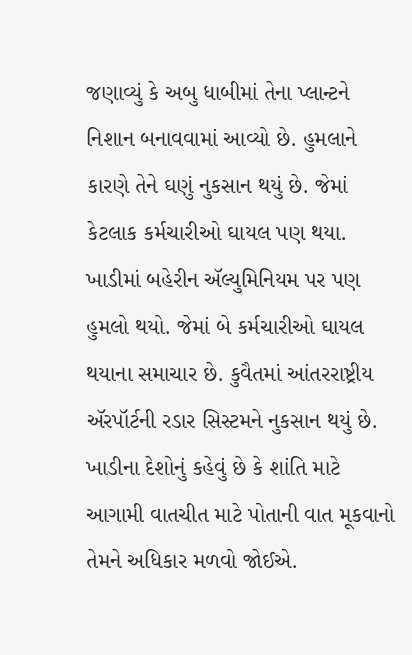જણાવ્યું કે અબુ ધાબીમાં તેના પ્લાન્ટને નિશાન બનાવવામાં આવ્યો છે. હુમલાને કારણે તેને ઘણું નુકસાન થયું છે. જેમાં કેટલાક કર્મચારીઓ ઘાયલ પણ થયા.
ખાડીમાં બહેરીન ઍલ્યુમિનિયમ પર પણ હુમલો થયો. જેમાં બે કર્મચારીઓ ઘાયલ થયાના સમાચાર છે. કુવૈતમાં આંતરરાષ્ટ્રીય ઍરપૉર્ટની રડાર સિસ્ટમને નુકસાન થયું છે.
ખાડીના દેશોનું કહેવું છે કે શાંતિ માટે આગામી વાતચીત માટે પોતાની વાત મૂકવાનો તેમને અધિકાર મળવો જોઈએ.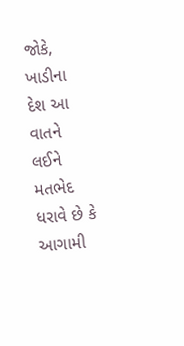જોકે, ખાડીના દેશ આ વાતને લઈને મતભેદ ધરાવે છે કે આગામી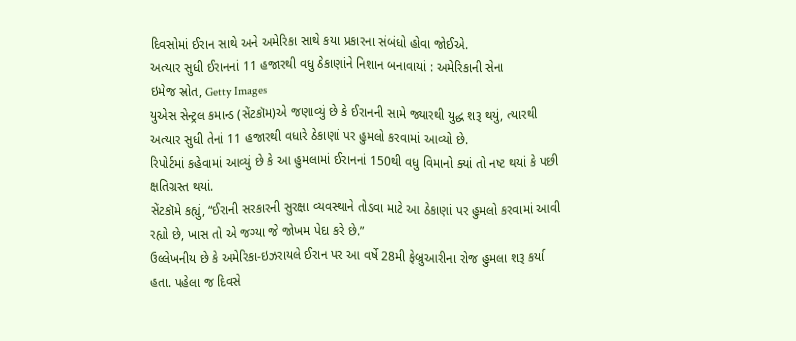દિવસોમાં ઈરાન સાથે અને અમેરિકા સાથે કયા પ્રકારના સંબંધો હોવા જોઈએ.
અત્યાર સુધી ઈરાનનાં 11 હજારથી વધુ ઠેકાણાંને નિશાન બનાવાયાં : અમેરિકાની સેના
ઇમેજ સ્રોત, Getty Images
યુએસ સેન્ટ્રલ કમાન્ડ (સેંટકૉમ)એ જણાવ્યું છે કે ઈરાનની સામે જ્યારથી યુદ્ધ શરૂ થયું, ત્યારથી અત્યાર સુધી તેનાં 11 હજારથી વધારે ઠેકાણાં પર હુમલો કરવામાં આવ્યો છે.
રિપોર્ટમાં કહેવામાં આવ્યું છે કે આ હુમલામાં ઈરાનનાં 150થી વધુ વિમાનો ક્યાં તો નષ્ટ થયાં કે પછી ક્ષતિગ્રસ્ત થયાં.
સેંટકૉમે કહ્યું, “ઈરાની સરકારની સુરક્ષા વ્યવસ્થાને તોડવા માટે આ ઠેકાણાં પર હુમલો કરવામાં આવી રહ્યો છે, ખાસ તો એ જગ્યા જે જોખમ પેદા કરે છે.”
ઉલ્લેખનીય છે કે અમેરિકા-ઇઝરાયલે ઈરાન પર આ વર્ષે 28મી ફેબ્રુઆરીના રોજ હુમલા શરૂ કર્યા હતા. પહેલા જ દિવસે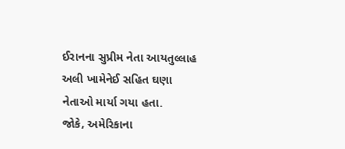ઈરાનના સુપ્રીમ નેતા આયતુલ્લાહ અલી ખામેનેઈ સહિત ઘણા નેતાઓ માર્યા ગયા હતા.
જોકે, અમેરિકાના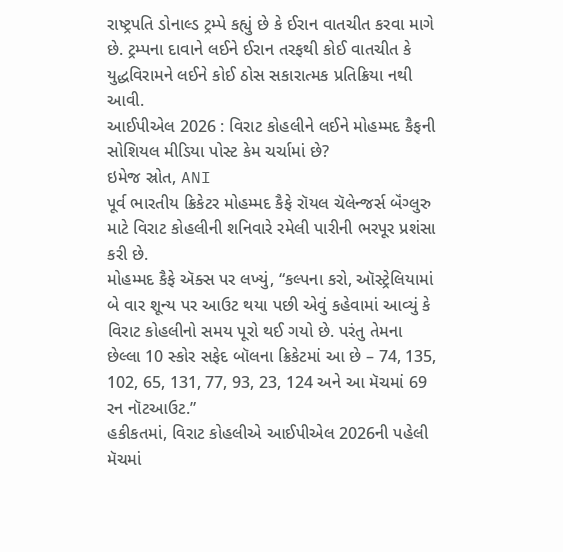રાષ્ટ્રપતિ ડોનાલ્ડ ટ્રમ્પે કહ્યું છે કે ઈરાન વાતચીત કરવા માગે છે. ટ્રમ્પના દાવાને લઈને ઈરાન તરફથી કોઈ વાતચીત કે યુદ્ધવિરામને લઈને કોઈ ઠોસ સકારાત્મક પ્રતિક્રિયા નથી આવી.
આઈપીએલ 2026 : વિરાટ કોહલીને લઈને મોહમ્મદ કૈફની સોશિયલ મીડિયા પોસ્ટ કેમ ચર્ચામાં છે?
ઇમેજ સ્રોત, ANI
પૂર્વ ભારતીય ક્રિકેટર મોહમ્મદ કૈફે રૉયલ ચૅલેન્જર્સ બૅંગ્લુરુ માટે વિરાટ કોહલીની શનિવારે રમેલી પારીની ભરપૂર પ્રશંસા કરી છે.
મોહમ્મદ કૈફે ઍક્સ પર લખ્યું, “કલ્પના કરો, ઑસ્ટ્રેલિયામાં બે વાર શૂન્ય પર આઉટ થયા પછી એવું કહેવામાં આવ્યું કે વિરાટ કોહલીનો સમય પૂરો થઈ ગયો છે. પરંતુ તેમના છેલ્લા 10 સ્કોર સફેદ બૉલના ક્રિકેટમાં આ છે – 74, 135, 102, 65, 131, 77, 93, 23, 124 અને આ મૅચમાં 69 રન નૉટઆઉટ.”
હકીકતમાં, વિરાટ કોહલીએ આઈપીએલ 2026ની પહેલી મૅચમાં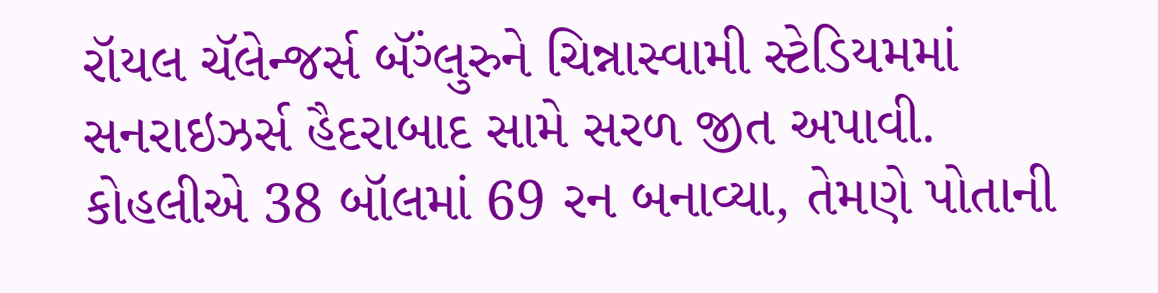રૉયલ ચૅલેન્જર્સ બૅંગ્લુરુને ચિન્નાસ્વામી સ્ટેડિયમમાં સનરાઇઝર્સ હૈદરાબાદ સામે સરળ જીત અપાવી.
કોહલીએ 38 બૉલમાં 69 રન બનાવ્યા, તેમણે પોતાની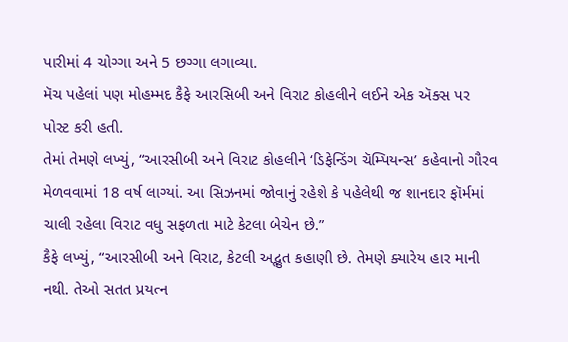પારીમાં 4 ચોગ્ગા અને 5 છગ્ગા લગાવ્યા.
મૅચ પહેલાં પણ મોહમ્મદ કૈફે આરસિબી અને વિરાટ કોહલીને લઈને એક ઍક્સ પર પોસ્ટ કરી હતી.
તેમાં તેમણે લખ્યું, “આરસીબી અને વિરાટ કોહલીને ‘ડિફેન્ડિંગ ચૅમ્પિયન્સ’ કહેવાનો ગૌરવ મેળવવામાં 18 વર્ષ લાગ્યાં. આ સિઝનમાં જોવાનું રહેશે કે પહેલેથી જ શાનદાર ફૉર્મમાં ચાલી રહેલા વિરાટ વધુ સફળતા માટે કેટલા બેચેન છે.”
કૈફે લખ્યું, “આરસીબી અને વિરાટ, કેટલી અદ્ભુત કહાણી છે. તેમણે ક્યારેય હાર માની નથી. તેઓ સતત પ્રયત્ન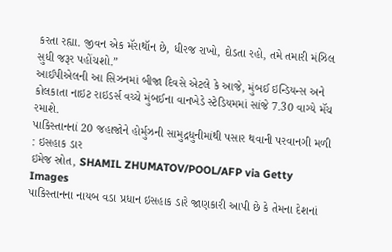કરતા રહ્યા. જીવન એક મૅરાથૉન છે, ધીરજ રાખો, દોડતા રહો, તમે તમારી મંઝિલ સુધી જરૂર પહોંચશો.”
આઈપીએલની આ સિઝનમાં બીજા દિવસે એટલે કે આજે, મુંબઈ ઇન્ડિયન્સ અને કોલકાતા નાઇટ રાઇડર્સ વચ્ચે મુંબઈના વાનખેડે સ્ટેડિયમમાં સાંજે 7.30 વાગ્યે મૅચ રમાશે.
પાકિસ્તાનનાં 20 જહાજોને હોર્મુઝની સામુદ્રધુનીમાંથી પસાર થવાની પરવાનગી મળી : ઇસહાક ડાર
ઇમેજ સ્રોત, SHAMIL ZHUMATOV/POOL/AFP via Getty Images
પાકિસ્તાનના નાયબ વડા પ્રધાન ઇસહાક ડારે જાણકારી આપી છે કે તેમના દેશનાં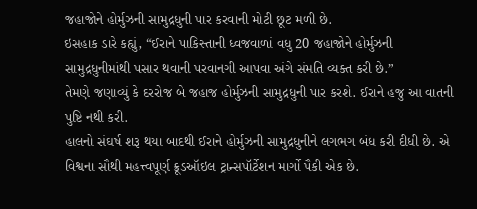જહાજોને હોર્મુઝની સામુદ્રધુની પાર કરવાની મોટી છૂટ મળી છે.
ઇસહાક ડારે કહ્યું, “ઈરાને પાકિસ્તાની ધ્વજવાળાં વધુ 20 જહાજોને હોર્મુઝની સામુદ્રધુનીમાંથી પસાર થવાની પરવાનગી આપવા અંગે સંમતિ વ્યક્ત કરી છે.”
તેમણે જણાવ્યું કે દરરોજ બે જહાજ હોર્મુઝની સામુદ્રધુની પાર કરશે. ઈરાને હજુ આ વાતની પુષ્ટિ નથી કરી.
હાલનો સંઘર્ષ શરૂ થયા બાદથી ઈરાને હોર્મુઝની સામુદ્રધુનીને લગભગ બંધ કરી દીધી છે. એ વિશ્વના સૌથી મહત્ત્વપૂર્ણ ક્રૂડઑઇલ ટ્રાન્સપૉર્ટેશન માર્ગો પૈકી એક છે.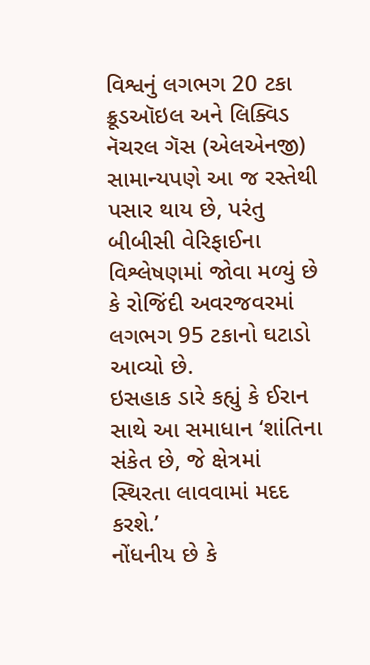વિશ્વનું લગભગ 20 ટકા ક્રૂડઑઇલ અને લિક્વિડ નૅચરલ ગૅસ (એલએનજી) સામાન્યપણે આ જ રસ્તેથી પસાર થાય છે, પરંતુ બીબીસી વેરિફાઈના વિશ્લેષણમાં જોવા મળ્યું છે કે રોજિંદી અવરજવરમાં લગભગ 95 ટકાનો ઘટાડો આવ્યો છે.
ઇસહાક ડારે કહ્યું કે ઈરાન સાથે આ સમાધાન ‘શાંતિના સંકેત છે, જે ક્ષેત્રમાં સ્થિરતા લાવવામાં મદદ કરશે.’
નોંધનીય છે કે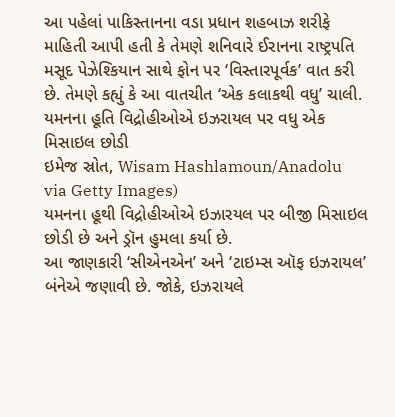આ પહેલાં પાકિસ્તાનના વડા પ્રધાન શહબાઝ શરીફે માહિતી આપી હતી કે તેમણે શનિવારે ઈરાનના રાષ્ટ્રપતિ મસૂદ પેઝેશ્કિયાન સાથે ફોન પર ‘વિસ્તારપૂર્વક’ વાત કરી છે. તેમણે કહ્યું કે આ વાતચીત ‘એક કલાકથી વધુ’ ચાલી.
યમનના હૂતિ વિદ્રોહીઓએ ઇઝરાયલ પર વધુ એક મિસાઇલ છોડી
ઇમેજ સ્રોત, Wisam Hashlamoun/Anadolu via Getty Images)
યમનના હૂથી વિદ્રોહીઓએ ઇઝારયલ પર બીજી મિસાઇલ છોડી છે અને ડ્રૉન હુમલા કર્યા છે.
આ જાણકારી ‘સીએનએન’ અને ‘ટાઇમ્સ ઑફ ઇઝરાયલ’ બંનેએ જણાવી છે. જોકે, ઇઝરાયલે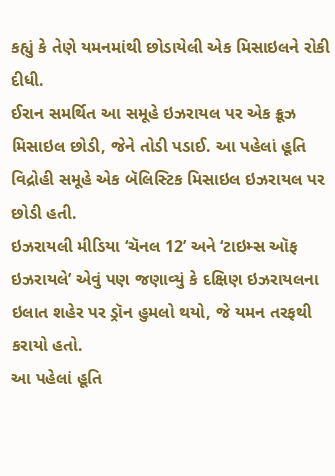કહ્યું કે તેણે યમનમાંથી છોડાયેલી એક મિસાઇલને રોકી દીધી.
ઈરાન સમર્થિત આ સમૂહે ઇઝરાયલ પર એક ક્રૂઝ મિસાઇલ છોડી, જેને તોડી પડાઈ. આ પહેલાં હૂતિ વિદ્રોહી સમૂહે એક બૅલિસ્ટિક મિસાઇલ ઇઝરાયલ પર છોડી હતી.
ઇઝરાયલી મીડિયા ‘ચૅનલ 12’ અને ‘ટાઇમ્સ ઑફ ઇઝરાયલે’ એવું પણ જણાવ્યું કે દક્ષિણ ઇઝરાયલના ઇલાત શહેર પર ડ્રૉન હુમલો થયો, જે યમન તરફથી કરાયો હતો.
આ પહેલાં હૂતિ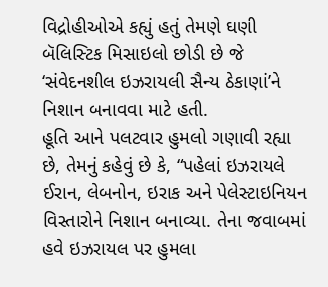વિદ્રોહીઓએ કહ્યું હતું તેમણે ઘણી બૅલિસ્ટિક મિસાઇલો છોડી છે જે ‘સંવેદનશીલ ઇઝરાયલી સૈન્ય ઠેકાણાં’ને નિશાન બનાવવા માટે હતી.
હૂતિ આને પલટવાર હુમલો ગણાવી રહ્યા છે, તેમનું કહેવું છે કે, “પહેલાં ઇઝરાયલે ઈરાન, લેબનોન, ઇરાક અને પેલેસ્ટાઇનિયન વિસ્તારોને નિશાન બનાવ્યા. તેના જવાબમાં હવે ઇઝરાયલ પર હુમલા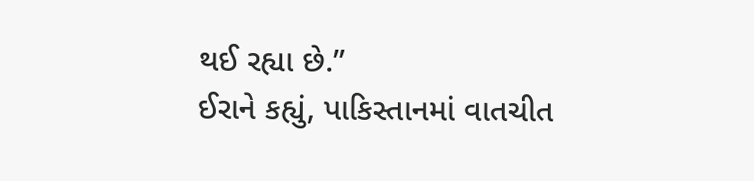થઈ રહ્યા છે.”
ઈરાને કહ્યું, પાકિસ્તાનમાં વાતચીત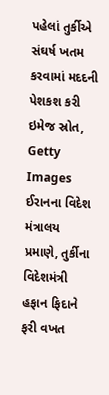પહેલાં તુર્કીએ સંઘર્ષ ખતમ કરવામાં મદદની પેશકશ કરી
ઇમેજ સ્રોત, Getty Images
ઈરાનના વિદેશ મંત્રાલય પ્રમાણે, તુર્કીના વિદેશમંત્રી હફાન ફિદાને ફરી વખત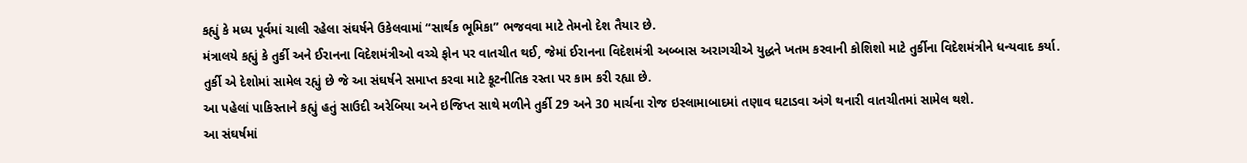કહ્યું કે મધ્ય પૂર્વમાં ચાલી રહેલા સંઘર્ષને ઉકેલવામાં “સાર્થક ભૂમિકા” ભજવવા માટે તેમનો દેશ તૈયાર છે.
મંત્રાલયે કહ્યું કે તુર્કી અને ઈરાનના વિદેશમંત્રીઓ વચ્ચે ફોન પર વાતચીત થઈ, જેમાં ઈરાનના વિદેશમંત્રી અબ્બાસ અરાગચીએ યુદ્ધને ખતમ કરવાની કોશિશો માટે તુર્કીના વિદેશમંત્રીને ધન્યવાદ કર્યા.
તુર્કી એ દેશોમાં સામેલ રહ્યું છે જે આ સંઘર્ષને સમાપ્ત કરવા માટે કૂટનીતિક રસ્તા પર કામ કરી રહ્યા છે.
આ પહેલાં પાકિસ્તાને કહ્યું હતું સાઉદી અરેબિયા અને ઇજિપ્ત સાથે મળીને તુર્કી 29 અને 30 માર્ચના રોજ ઇસ્લામાબાદમાં તણાવ ઘટાડવા અંગે થનારી વાતચીતમાં સામેલ થશે.
આ સંઘર્ષમાં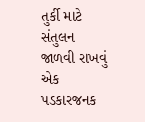તુર્કી માટે સંતુલન જાળવી રાખવું એક પડકારજનક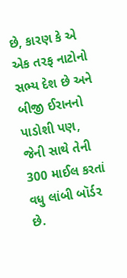છે, કારણ કે એ એક તરફ નાટોનો સભ્ય દેશ છે અને બીજી ઈરાનનો પાડોશી પણ, જેની સાથે તેની 300 માઈલ કરતાં વધુ લાંબી બૉર્ડર છે.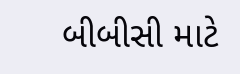બીબીસી માટે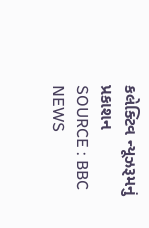કલેક્ટિવ ન્યૂઝરૂમનું પ્રકાશન
SOURCE : BBC NEWS